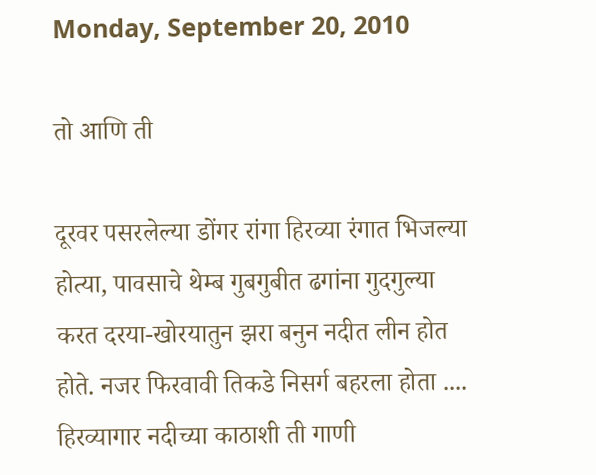Monday, September 20, 2010

तो आणि ती

दूरवर पसरलेल्या डोंगर रांगा हिरव्या रंगात भिजल्या होत्या, पावसाचे थेम्ब गुबगुबीत ढगांना गुदगुल्या करत दरया-खोरयातुन झरा बनुन नदीत लीन होत होते. नजर फिरवावी तिकडे निसर्ग बहरला होता ....
हिरव्यागार नदीच्या काठाशी ती गाणी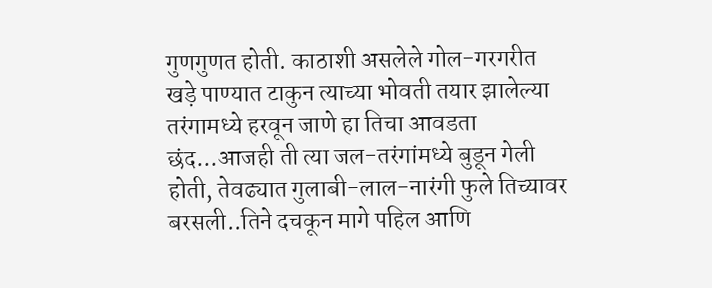गुणगुणत होती. काठाशी असलेले गोल-गरगरीत खड़े पाण्यात टाकुन त्याच्या भोवती तयार झालेल्या तरंगामध्ये हरवून जाणे हा तिचा आवडता छंद...आजही ती त्या जल-तरंगांमध्ये बुडून गेली होती, तेवढ्यात गुलाबी-लाल-नारंगी फुले तिच्यावर बरसली..तिने दचकून मागे पहिल आणि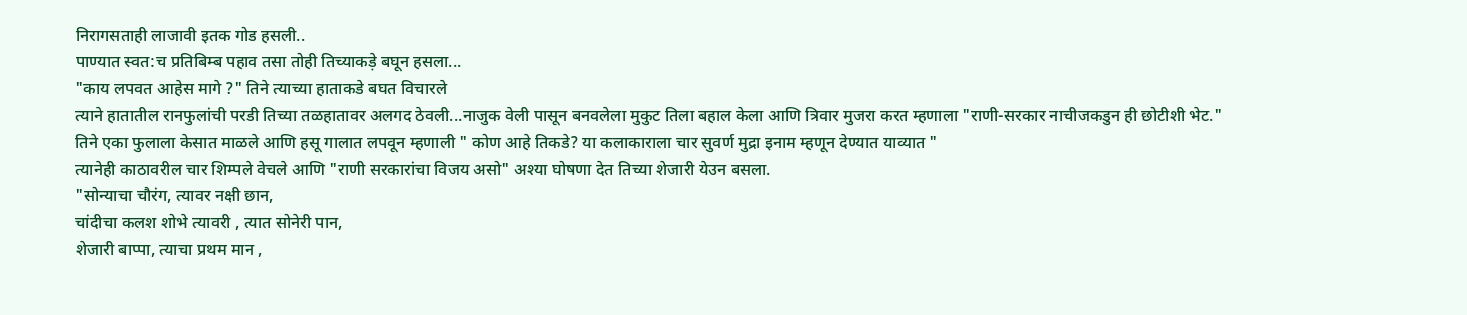निरागसताही लाजावी इतक गोड हसली..
पाण्यात स्वत:च प्रतिबिम्ब पहाव तसा तोही तिच्याकड़े बघून हसला...
"काय लपवत आहेस मागे ?" तिने त्याच्या हाताकडे बघत विचारले
त्याने हातातील रानफुलांची परडी तिच्या तळहातावर अलगद ठेवली...नाजुक वेली पासून बनवलेला मुकुट तिला बहाल केला आणि त्रिवार मुजरा करत म्हणाला "राणी-सरकार नाचीजकडुन ही छोटीशी भेट."
तिने एका फुलाला केसात माळले आणि हसू गालात लपवून म्हणाली " कोण आहे तिकडे? या कलाकाराला चार सुवर्ण मुद्रा इनाम म्हणून देण्यात याव्यात "
त्यानेही काठावरील चार शिम्पले वेचले आणि "राणी सरकारांचा विजय असो" अश्या घोषणा देत तिच्या शेजारी येउन बसला.
"सोन्याचा चौरंग, त्यावर नक्षी छान,
चांदीचा कलश शोभे त्यावरी , त्यात सोनेरी पान,
शेजारी बाप्पा, त्याचा प्रथम मान ,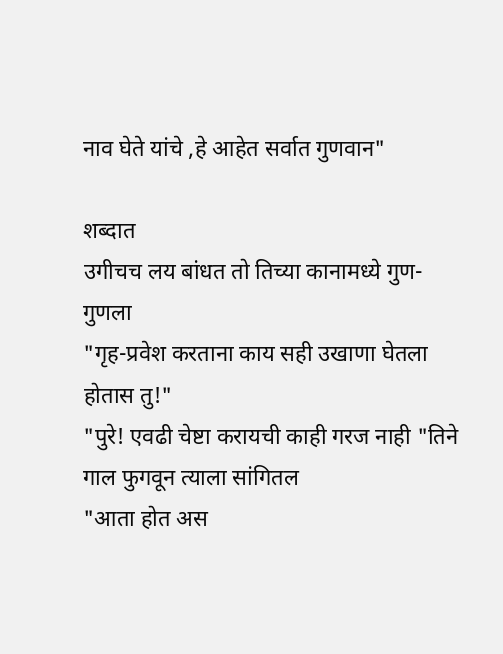नाव घेते यांचे ,हे आहेत सर्वात गुणवान"

शब्दात
उगीचच लय बांधत तो तिच्या कानामध्ये गुण-गुणला
"गृह-प्रवेश करताना काय सही उखाणा घेतला होतास तु!"
"पुरे! एवढी चेष्टा करायची काही गरज नाही "तिने गाल फुगवून त्याला सांगितल
"आता होत अस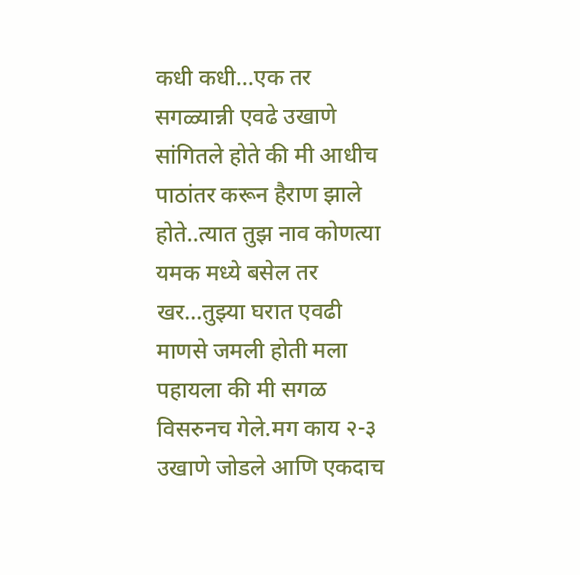कधी कधी...एक तर सगळ्यान्नी एवढे उखाणे सांगितले होते की मी आधीच पाठांतर करून हैराण झाले होते..त्यात तुझ नाव कोणत्या यमक मध्ये बसेल तर खर...तुझ्या घरात एवढी माणसे जमली होती मला पहायला की मी सगळ विसरुनच गेले.मग काय २-३ उखाणे जोडले आणि एकदाच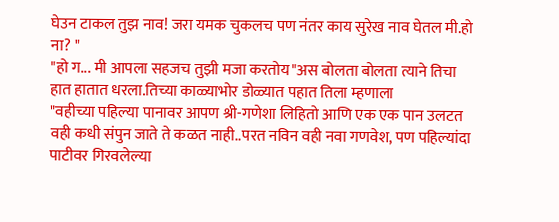घेउन टाकल तुझ नाव! जरा यमक चुकलच पण नंतर काय सुरेख नाव घेतल मी.हो ना? "
"हो ग... मी आपला सहजच तुझी मजा करतोय"अस बोलता बोलता त्याने तिचा हात हातात धरला.तिच्या काळ्याभोर डोळ्यात पहात तिला म्हणाला
"वहीच्या पहिल्या पानावर आपण श्री-गणेशा लिहितो आणि एक एक पान उलटत वही कधी संपुन जाते ते कळत नाही..परत नविन वही नवा गणवेश, पण पहिल्यांदा पाटीवर गिरवलेल्या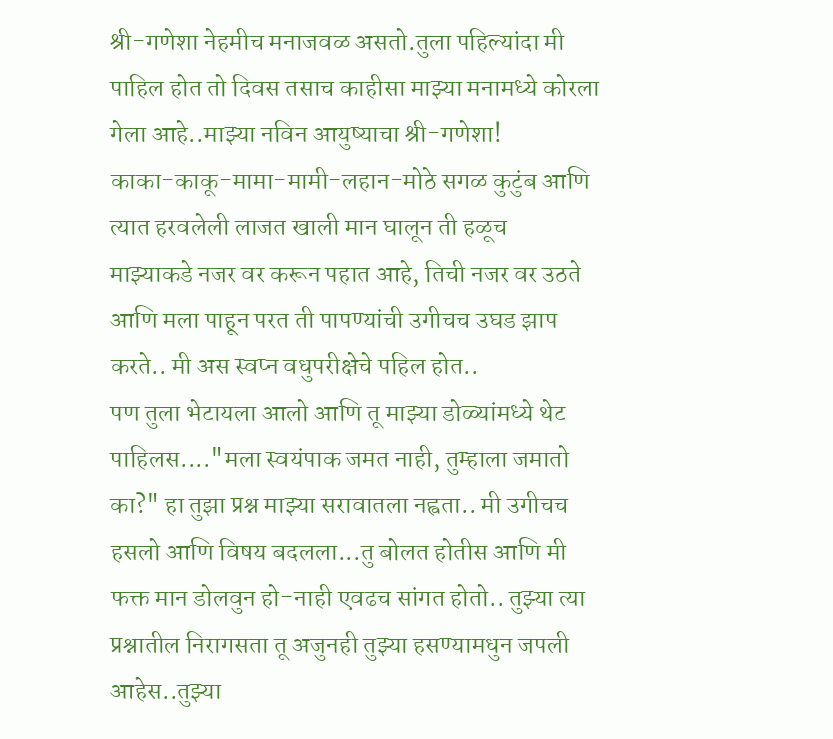श्री-गणेशा नेहमीच मनाजवळ असतो.तुला पहिल्यांदा मी पाहिल होत तो दिवस तसाच काहीसा माझ्या मनामध्ये कोरला गेला आहे..माझ्या नविन आयुष्याचा श्री-गणेशा!
काका-काकू-मामा-मामी-लहान-मोठे सगळ कुटुंब आणि त्यात हरवलेली लाजत खाली मान घालून ती हळूच
माझ्याकडे नजर वर करून पहात आहे, तिची नजर वर उठते आणि मला पाहून परत ती पापण्यांची उगीचच उघड झाप करते.. मी अस स्वप्न वधुपरीक्षेचे पहिल होत..
पण तुला भेटायला आलो आणि तू माझ्या डोळ्यांमध्ये थेट पाहिलस...."मला स्वयंपाक जमत नाही, तुम्हाला जमातो का?" हा तुझा प्रश्न माझ्या सरावातला नह्वता.. मी उगीचच हसलो आणि विषय बदलला...तु बोलत होतीस आणि मी फक्त मान डोलवुन हो-नाही एवढच सांगत होतो.. तुझ्या त्या प्रश्नातील निरागसता तू अजुनही तुझ्या हसण्यामधुन जपली आहेस..तुझ्या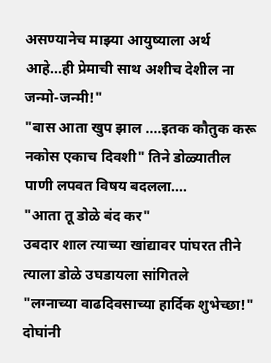असण्यानेच माझ्या आयुष्याला अर्थ आहे...ही प्रेमाची साथ अशीच देशील ना जन्मो-जन्मी!"
"बास आता खुप झाल ....इतक कौतुक करू नकोस एकाच दिवशी" तिने डोळ्यातील पाणी लपवत विषय बदलला....
"आता तू डोळे बंद कर"
उबदार शाल त्याच्या खांद्यावर पांघरत तीने त्याला डोळे उघडायला सांगितले
"लग्नाच्या वाढदिवसाच्या हार्दिक शुभेच्छा!" दोघांनी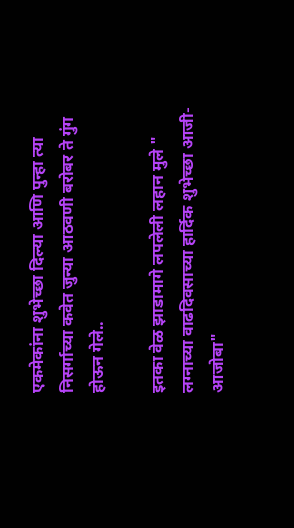एकमेकांना शुभेच्छा दिल्या आणि पुन्हा त्या निसर्गाच्या कवेत जुन्या आठवणी बरोबर ते गुंग होऊन गेले..

इतका वेळ झाडामागे लपलेली लहान मुले " लग्नाच्या वाढदिवसाच्या हार्दिक शुभेच्छा आजी-आजोबा"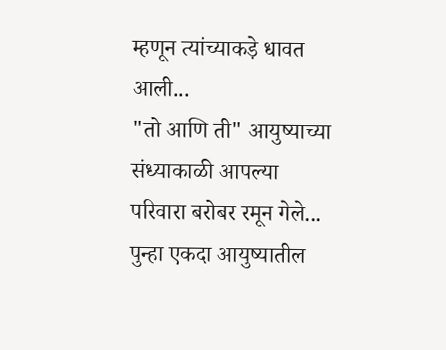म्हणून त्यांच्याकड़े धावत आली...
"तो आणि ती" आयुष्याच्या संध्याकाळी आपल्या परिवारा बरोबर रमून गेले... पुन्हा एकदा आयुष्यातील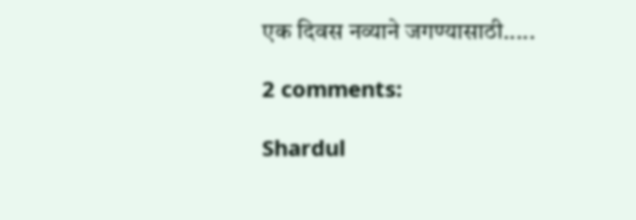एक दिवस नव्याने जगण्यासाठी.....

2 comments:

Shardul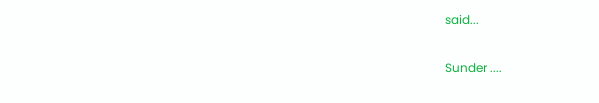said...

Sunder ....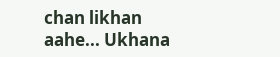chan likhan aahe... Ukhana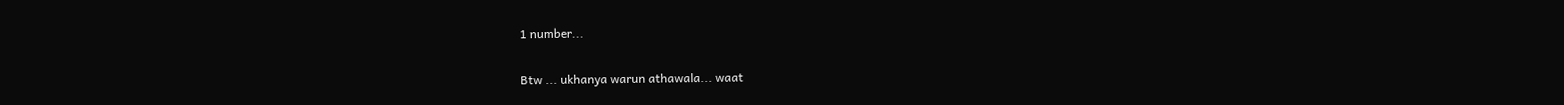1 number...

Btw ... ukhanya warun athawala... waat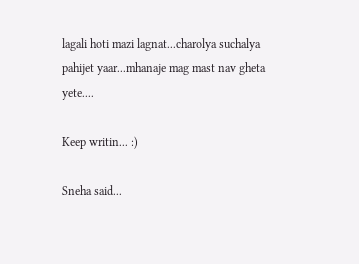lagali hoti mazi lagnat...charolya suchalya pahijet yaar...mhanaje mag mast nav gheta yete....

Keep writin... :)

Sneha said...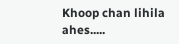Khoop chan lihila ahes.....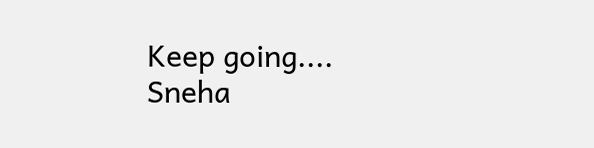Keep going....
Sneha